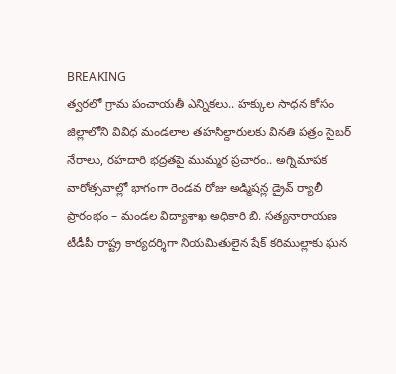BREAKING
త్వరలో గ్రామ పంచాయతీ ఎన్నికలు.. హక్కుల సాధన కోసం జిల్లాలోని వివిధ మండలాల తహసిల్దారులకు వినతి పత్రం సైబర్ నేరాలు, రహదారి భద్రతపై ముమ్మర ప్రచారం.. అగ్నిమాపక వారోత్సవాల్లో భాగంగా రెండవ రోజు అడ్మిషన్ల డ్రైవ్ ర్యాలీ ప్రారంభం – మండల విద్యాశాఖ అధికారి బి. సత్యనారాయణ టీడీపీ రాష్ట్ర కార్యదర్శిగా నియమితులైన షేక్ కరిముల్లాకు ఘన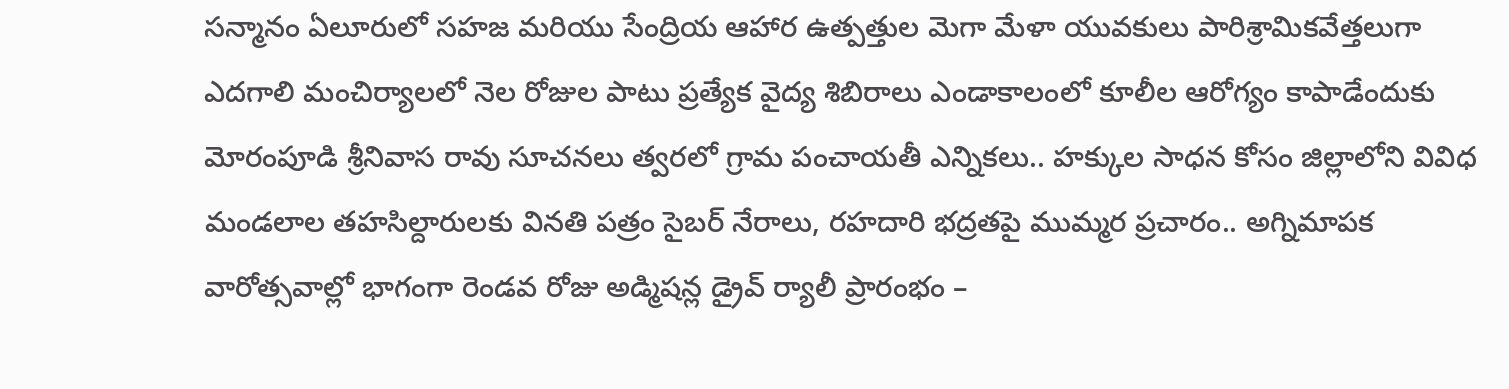సన్మానం ఏలూరులో సహజ మరియు సేంద్రియ ఆహార ఉత్పత్తుల మెగా మేళా యువకులు పారిశ్రామికవేత్తలుగా ఎదగాలి మంచిర్యాలలో నెల రోజుల పాటు ప్రత్యేక వైద్య శిబిరాలు ఎండాకాలంలో కూలీల ఆరోగ్యం కాపాడేందుకు మోరంపూడి శ్రీనివాస రావు సూచనలు త్వరలో గ్రామ పంచాయతీ ఎన్నికలు.. హక్కుల సాధన కోసం జిల్లాలోని వివిధ మండలాల తహసిల్దారులకు వినతి పత్రం సైబర్ నేరాలు, రహదారి భద్రతపై ముమ్మర ప్రచారం.. అగ్నిమాపక వారోత్సవాల్లో భాగంగా రెండవ రోజు అడ్మిషన్ల డ్రైవ్ ర్యాలీ ప్రారంభం –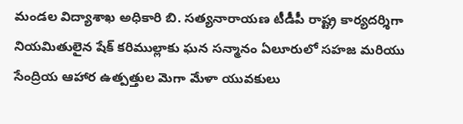మండల విద్యాశాఖ అధికారి బి. సత్యనారాయణ టీడీపీ రాష్ట్ర కార్యదర్శిగా నియమితులైన షేక్ కరిముల్లాకు ఘన సన్మానం ఏలూరులో సహజ మరియు సేంద్రియ ఆహార ఉత్పత్తుల మెగా మేళా యువకులు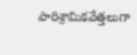పారిశ్రామికవేత్తలుగా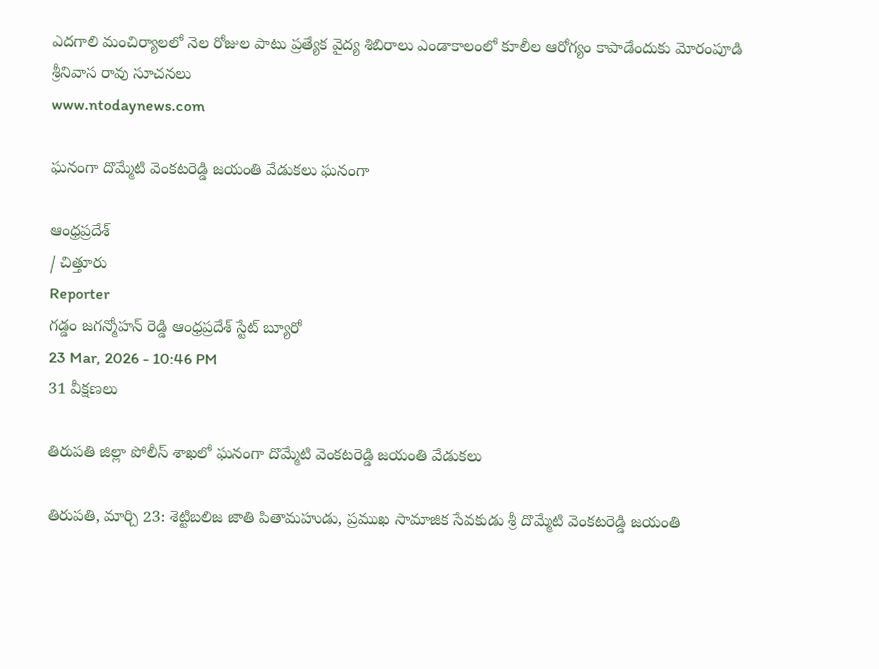ఎదగాలి మంచిర్యాలలో నెల రోజుల పాటు ప్రత్యేక వైద్య శిబిరాలు ఎండాకాలంలో కూలీల ఆరోగ్యం కాపాడేందుకు మోరంపూడి శ్రీనివాస రావు సూచనలు
www.ntodaynews.com

ఘనంగా దొమ్మేటి వెంకటరెడ్డి జయంతి వేడుకలు ఘనంగా

ఆంధ్రప్రదేశ్
/ చిత్తూరు
Reporter
గడ్డం జగన్మోహన్ రెడ్డి ఆంధ్రప్రదేశ్ స్టేట్ బ్యూరో
23 Mar, 2026 - 10:46 PM
31 వీక్షణలు

తిరుపతి జిల్లా పోలీస్ శాఖలో ఘనంగా దొమ్మేటి వెంకటరెడ్డి జయంతి వేడుకలు

తిరుపతి, మార్చి 23: శెట్టిబలిజ జాతి పితామహుడు, ప్రముఖ సామాజిక సేవకుడు శ్రీ దొమ్మేటి వెంకటరెడ్డి జయంతి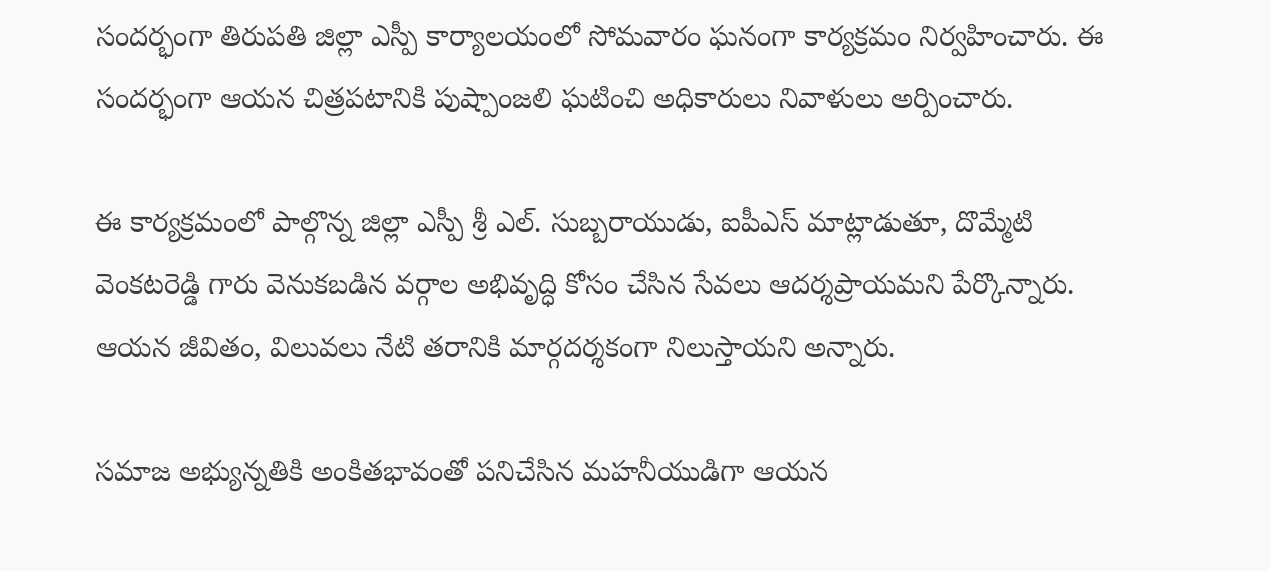సందర్భంగా తిరుపతి జిల్లా ఎస్పీ కార్యాలయంలో సోమవారం ఘనంగా కార్యక్రమం నిర్వహించారు. ఈ సందర్భంగా ఆయన చిత్రపటానికి పుష్పాంజలి ఘటించి అధికారులు నివాళులు అర్పించారు.

ఈ కార్యక్రమంలో పాల్గొన్న జిల్లా ఎస్పీ శ్రీ ఎల్. సుబ్బరాయుడు, ఐపీఎస్ మాట్లాడుతూ, దొమ్మేటి వెంకటరెడ్డి గారు వెనుకబడిన వర్గాల అభివృద్ధి కోసం చేసిన సేవలు ఆదర్శప్రాయమని పేర్కొన్నారు. ఆయన జీవితం, విలువలు నేటి తరానికి మార్గదర్శకంగా నిలుస్తాయని అన్నారు.

సమాజ అభ్యున్నతికి అంకితభావంతో పనిచేసిన మహనీయుడిగా ఆయన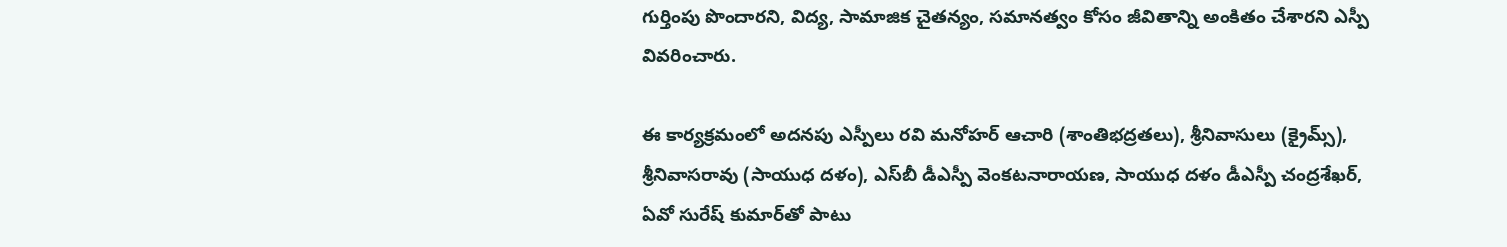గుర్తింపు పొందారని, విద్య, సామాజిక చైతన్యం, సమానత్వం కోసం జీవితాన్ని అంకితం చేశారని ఎస్పీ వివరించారు.

ఈ కార్యక్రమంలో అదనపు ఎస్పీలు రవి మనోహర్ ఆచారి (శాంతిభద్రతలు), శ్రీనివాసులు (క్రైమ్స్), శ్రీనివాసరావు (సాయుధ దళం), ఎస్‌బీ డీఎస్పీ వెంకటనారాయణ, సాయుధ దళం డీఎస్పీ చంద్రశేఖర్, ఏవో సురేష్ కుమార్‌తో పాటు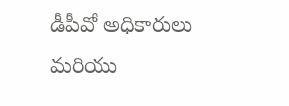డీపీవో అధికారులు మరియు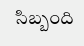సిబ్బంది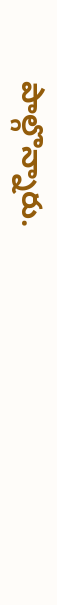పాల్గొన్నారు.